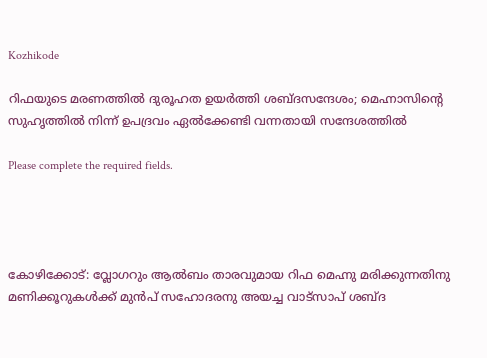Kozhikode

റിഫയുടെ മരണത്തിൽ ദുരൂഹത ഉയർത്തി ശബ്ദസന്ദേശം; മെഹ്നാസിന്റെ സുഹൃത്തിൽ നിന്ന് ഉപദ്രവം ഏൽക്കേണ്ടി വന്നതായി സന്ദേശത്തിൽ

Please complete the required fields.




കോഴിക്കോട്: വ്ലോഗറും ആൽബം താരവുമായ റിഫ മെഹ്നു മരിക്കുന്നതിനു മണിക്കൂറുകൾക്ക് മുൻപ് സഹോദരനു അയച്ച വാട്സാപ് ശബ്ദ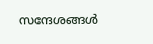സന്ദേശങ്ങൾ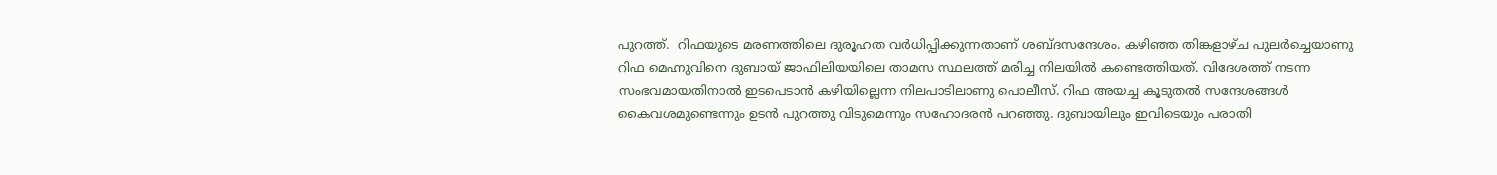പുറത്ത്.  റിഫയുടെ മരണത്തിലെ ദുരൂഹത വർധിപ്പിക്കുന്നതാണ് ശബ്ദസന്ദേശം. കഴിഞ്ഞ തിങ്കളാഴ്ച പുലർച്ചെയാണു റിഫ മെഹ്നുവിനെ ദുബായ് ജാഫിലിയയിലെ താമസ സ്ഥലത്ത് മരിച്ച നിലയിൽ കണ്ടെത്തിയത്. വിദേശത്ത് നടന്ന സംഭവമായതിനാൽ ഇടപെടാൻ കഴിയില്ലെന്ന നിലപാടിലാണു പൊലീസ്. റിഫ അയച്ച കൂടുതൽ സന്ദേശങ്ങൾ കൈവശമുണ്ടെന്നും ഉടൻ പുറത്തു വിടുമെന്നും സഹോദരൻ പറഞ്ഞു. ദുബായിലും ഇവിടെയും പരാതി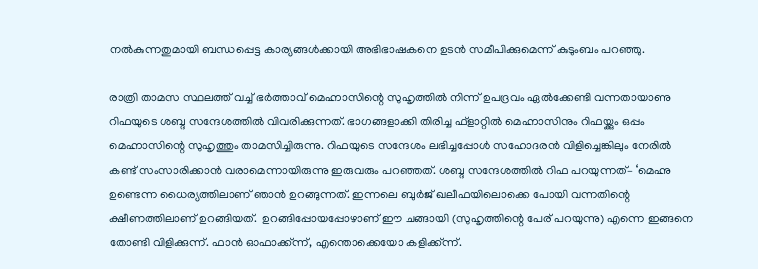നൽകുന്നതുമായി ബന്ധപ്പെട്ട കാര്യങ്ങൾക്കായി അഭിഭാഷകനെ ഉടൻ സമീപിക്കുമെന്ന് കുടുംബം പറഞ്ഞു.

രാത്രി താമസ സ്ഥലത്ത് വച്ച് ഭർത്താവ് മെഹ്നാസിന്റെ സുഹൃത്തിൽ നിന്ന് ഉപദ്രവം ഏൽക്കേണ്ടി വന്നതായാണു റിഫയുടെ ശബ്ദ സന്ദേശത്തിൽ വിവരിക്കുന്നത്. ഭാഗങ്ങളാക്കി തിരിച്ച ഫ്ളാറ്റിൽ മെഹ്നാസിനും റിഫയ്ക്കും ഒപ്പം മെഹ്നാസിന്റെ സുഹൃത്തും താമസിച്ചിരുന്നു. റിഫയുടെ സന്ദേശം ലഭിച്ചപ്പോൾ സഹോദരൻ വിളിച്ചെങ്കിലും നേരിൽ കണ്ട് സംസാരിക്കാൻ വരാമെന്നായിരുന്നു ഇരുവരും പറഞ്ഞത്. ശബ്ദ സന്ദേശത്തിൽ റിഫ പറയുന്നത്– ‘മെഹ്നു ഉണ്ടെന്ന ധൈര്യത്തിലാണ് ഞാൻ ഉറങ്ങുന്നത്. ഇന്നലെ ബുർജ് ഖലീഫയിലൊക്കെ പോയി വന്നതിന്റെ ക്ഷീണത്തിലാണ് ഉറങ്ങിയത്.  ഉറങ്ങിപ്പോയപ്പോഴാണ് ഈ ചങ്ങായി (സുഹൃത്തിന്റെ പേര് പറയുന്നു) എന്നെ ഇങ്ങനെ തോണ്ടി വിളിക്കുന്ന്. ഫാൻ ഓഫാക്ക്ന്ന്, എന്തൊക്കെയോ കളിക്ക്ന്ന്.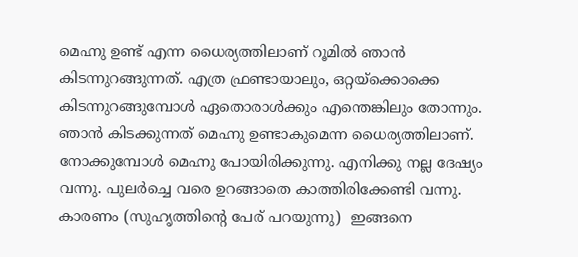മെഹ്നു ഉണ്ട് എന്ന ധൈര്യത്തിലാണ് റൂമിൽ ഞാൻ കിടന്നുറങ്ങുന്നത്. എത്ര ഫ്രണ്ടായാലും, ഒറ്റയ്ക്കൊക്കെ കിടന്നുറങ്ങുമ്പോൾ ഏതൊരാൾക്കും എന്തെങ്കിലും തോന്നും. ഞാൻ കിടക്കുന്നത് മെഹ്നു ഉണ്ടാകുമെന്ന ധൈര്യത്തിലാണ്. നോക്കുമ്പോൾ മെഹ്നു പോയിരിക്കുന്നു. എനിക്കു നല്ല ദേഷ്യം വന്നു. പുലർച്ചെ വരെ ഉറങ്ങാതെ കാത്തിരിക്കേണ്ടി വന്നു. കാരണം (സുഹൃത്തിന്റെ പേര് പറയുന്നു)  ഇങ്ങനെ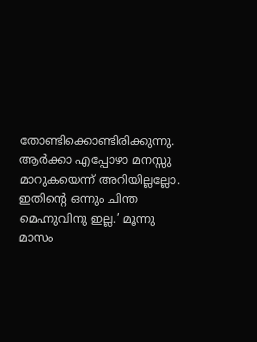തോണ്ടിക്കൊണ്ടിരിക്കുന്നു. ആർക്കാ എപ്പോഴാ മനസ്സു മാറുകയെന്ന് അറിയില്ലല്ലോ. ഇതിന്റെ ഒന്നും ചിന്ത മെഹ്നുവിനു ഇല്ല.’ മൂന്നു മാസം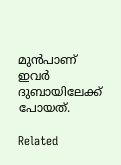മുൻപാണ് ഇവർ ദുബായിലേക്ക് പോയത്.

Related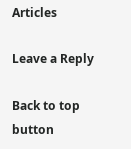Articles

Leave a Reply

Back to top button